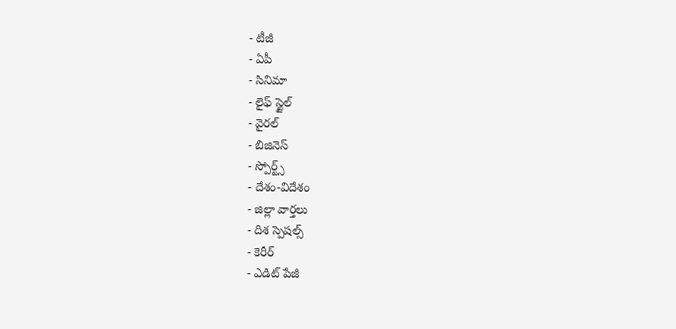- టీజీ
- ఏపీ
- సినిమా
- లైఫ్ స్టైల్
- వైరల్
- బిజినెస్
- స్పోర్ట్స్
- దేశం-విదేశం
- జిల్లా వార్తలు
- దిశ స్పెషల్స్
- కెరీర్
- ఎడిట్ పేజీ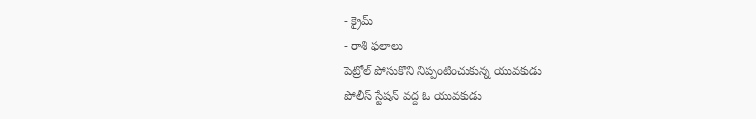- క్రైమ్
- రాశి ఫలాలు
పెట్రోల్ పోసుకొని నిప్పంటించుకున్న యువకుడు
పోలీస్ స్టేషన్ వద్ద ఓ యువకుడు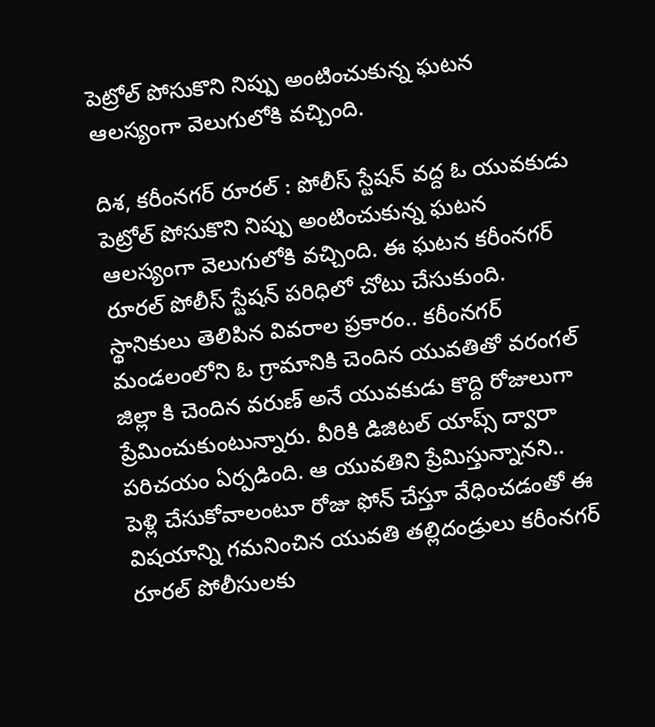పెట్రోల్ పోసుకొని నిప్పు అంటించుకున్న ఘటన ఆలస్యంగా వెలుగులోకి వచ్చింది.

దిశ, కరీంనగర్ రూరల్ : పోలీస్ స్టేషన్ వద్ద ఓ యువకుడు పెట్రోల్ పోసుకొని నిప్పు అంటించుకున్న ఘటన ఆలస్యంగా వెలుగులోకి వచ్చింది. ఈ ఘటన కరీంనగర్ రూరల్ పోలీస్ స్టేషన్ పరిధిలో చోటు చేసుకుంది. స్థానికులు తెలిపిన వివరాల ప్రకారం.. కరీంనగర్ మండలంలోని ఓ గ్రామానికి చెందిన యువతితో వరంగల్ జిల్లా కి చెందిన వరుణ్ అనే యువకుడు కొద్ది రోజులుగా ప్రేమించుకుంటున్నారు. వీరికి డిజిటల్ యాప్స్ ద్వారా పరిచయం ఏర్పడింది. ఆ యువతిని ప్రేమిస్తున్నానని.. పెళ్లి చేసుకోవాలంటూ రోజు ఫోన్ చేస్తూ వేధించడంతో ఈ విషయాన్ని గమనించిన యువతి తల్లిదండ్రులు కరీంనగర్ రూరల్ పోలీసులకు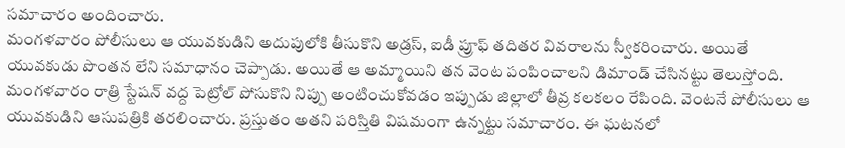సమాచారం అందించారు.
మంగళవారం పోలీసులు ఆ యువకుడిని అదుపులోకి తీసుకొని అడ్రస్, ఐడీ ప్రూఫ్ తదితర వివరాలను స్వీకరించారు. అయితే యువకుడు పొంతన లేని సమాధానం చెప్పాడు. అయితే ఆ అమ్మాయిని తన వెంట పంపించాలని డిమాండ్ చేసినట్టు తెలుస్తోంది. మంగళవారం రాత్రి స్టేషన్ వద్ద పెట్రోల్ పోసుకొని నిప్పు అంటించుకోవడం ఇప్పుడు జిల్లాలో తీవ్ర కలకలం రేపింది. వెంటనే పోలీసులు ఆ యువకుడిని ఆసుపత్రికి తరలించారు. ప్రస్తుతం అతని పరిస్తితి విషమంగా ఉన్నట్టు సమాచారం. ఈ ఘటనలో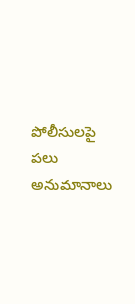పోలీసులపై పలు అనుమానాలు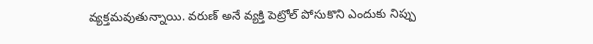వ్యక్తమవుతున్నాయి. వరుణ్ అనే వ్యక్తి పెట్రోల్ పోసుకొని ఎందుకు నిప్పు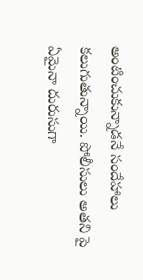అంటించుకున్నాడనే సందేహాలు కలుగుతున్నాయి. పోలీసులు అతని పై ఏమైనా దురుసుగా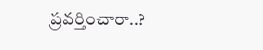ప్రవర్తించారా..?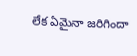లేక ఏమైనా జరిగిందా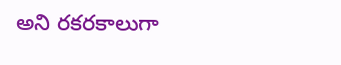అని రకరకాలుగా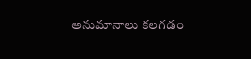అనుమానాలు కలగడం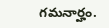గమనార్హం.